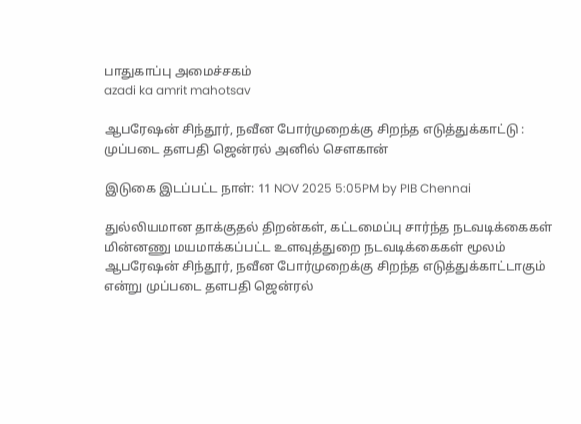பாதுகாப்பு அமைச்சகம்
azadi ka amrit mahotsav

ஆபரேஷன் சிந்தூர், நவீன போர்முறைக்கு சிறந்த எடுத்துக்காட்டு : முப்படை தளபதி ஜென்ரல் அனில் சௌகான்

இடுகை இடப்பட்ட நாள்: 11 NOV 2025 5:05PM by PIB Chennai

துல்லியமான தாக்குதல் திறன்கள், கட்டமைப்பு சார்ந்த நடவடிக்கைகள்  மின்னணு மயமாக்கப்பட்ட உளவுத்துறை நடவடிக்கைகள் மூலம் ஆபரேஷன் சிந்தூர், நவீன போர்முறைக்கு சிறந்த எடுத்துக்காட்டாகும் என்று முப்படை தளபதி ஜென்ரல்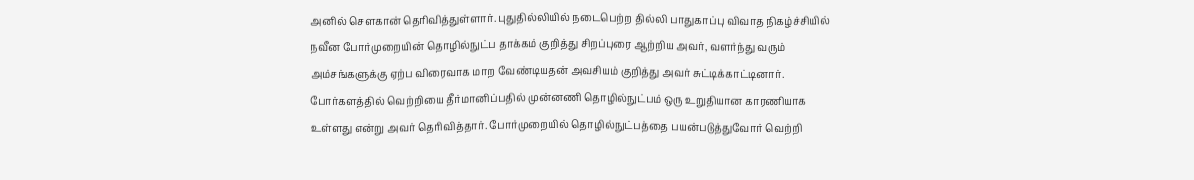அனில் சௌகான் தெரிவித்துள்ளார். புதுதில்லியில் நடைபெற்ற தில்லி பாதுகாப்பு விவாத நிகழ்ச்சியில் நவீன போர்முறையின் தொழில்நுட்ப தாக்கம் குறித்து சிறப்புரை ஆற்றிய அவர், வளர்ந்து வரும் அம்சங்களுக்கு ஏற்ப விரைவாக மாற வேண்டியதன் அவசியம் குறித்து அவர் சுட்டிக்காட்டினார். போர்களத்தில் வெற்றியை தீர்மானிப்பதில் முன்னணி தொழில்நுட்பம் ஒரு உறுதியான காரணியாக உள்ளது என்று அவர் தெரிவித்தார். போர்முறையில் தொழில்நுட்பத்தை பயன்படுத்துவோர் வெற்றி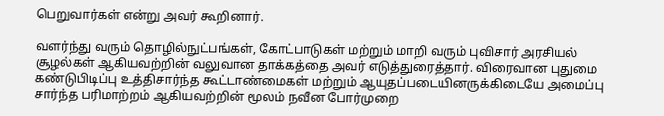பெறுவார்கள் என்று அவர் கூறினார்.

வளர்ந்து வரும் தொழில்நுட்பங்கள், கோட்பாடுகள் மற்றும் மாறி வரும் புவிசார் அரசியல் சூழல்கள் ஆகியவற்றின் வலுவான தாக்கத்தை அவர் எடுத்துரைத்தார். விரைவான புதுமை கண்டுபிடிப்பு உத்திசார்ந்த கூட்டாண்மைகள் மற்றும் ஆயுதப்படையினருக்கிடையே அமைப்பு சார்ந்த பரிமாற்றம் ஆகியவற்றின் மூலம் நவீன போர்முறை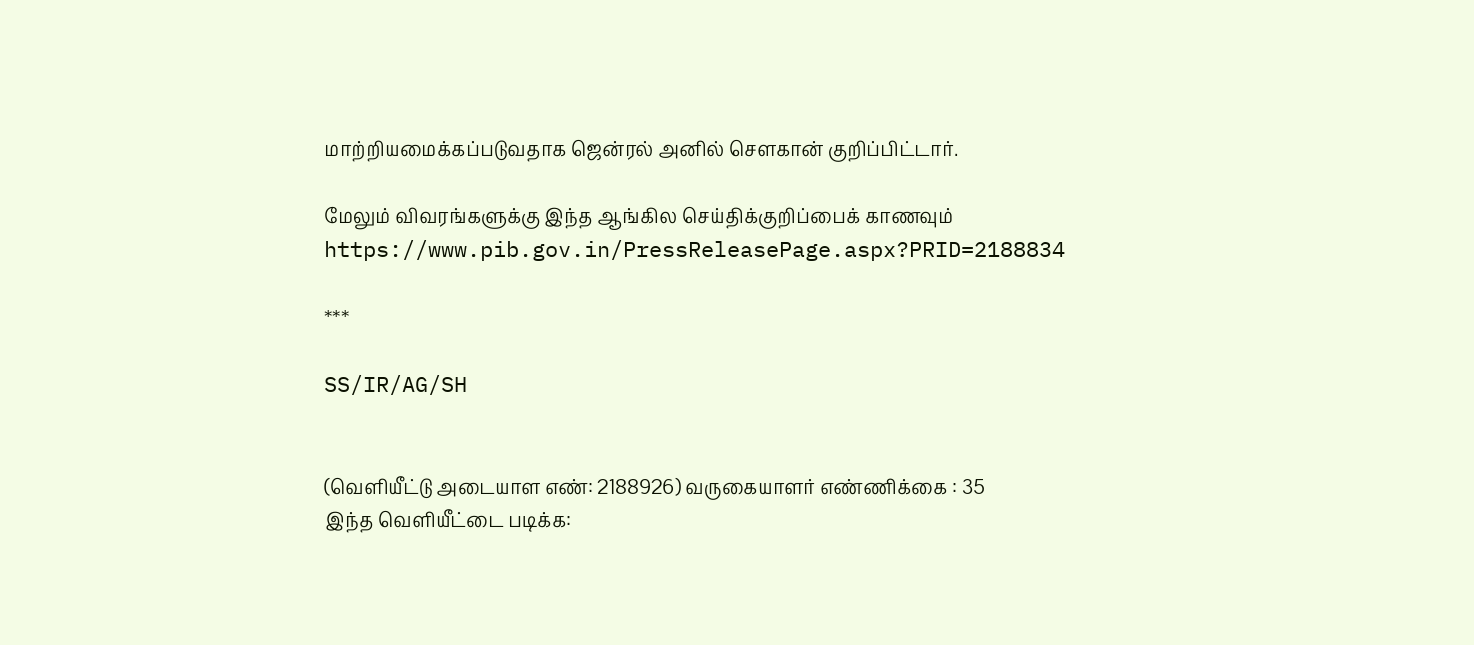மாற்றியமைக்கப்படுவதாக ஜென்ரல் அனில் சௌகான் குறிப்பிட்டார்.

மேலும் விவரங்களுக்கு இந்த ஆங்கில செய்திக்குறிப்பைக் காணவும் https://www.pib.gov.in/PressReleasePage.aspx?PRID=2188834

***

SS/IR/AG/SH


(வெளியீட்டு அடையாள எண்: 2188926) வருகையாளர் எண்ணிக்கை : 35
இந்த வெளியீட்டை படிக்க: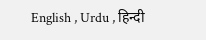English , Urdu , हिन्दी